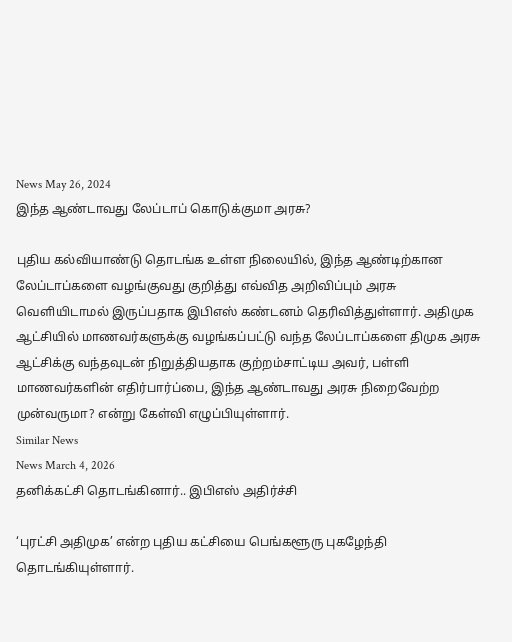News May 26, 2024
இந்த ஆண்டாவது லேப்டாப் கொடுக்குமா அரசு?

புதிய கல்வியாண்டு தொடங்க உள்ள நிலையில், இந்த ஆண்டிற்கான லேப்டாப்களை வழங்குவது குறித்து எவ்வித அறிவிப்பும் அரசு வெளியிடாமல் இருப்பதாக இபிஎஸ் கண்டனம் தெரிவித்துள்ளார். அதிமுக ஆட்சியில் மாணவர்களுக்கு வழங்கப்பட்டு வந்த லேப்டாப்களை திமுக அரசு ஆட்சிக்கு வந்தவுடன் நிறுத்தியதாக குற்றம்சாட்டிய அவர், பள்ளி மாணவர்களின் எதிர்பார்ப்பை, இந்த ஆண்டாவது அரசு நிறைவேற்ற முன்வருமா? என்று கேள்வி எழுப்பியுள்ளார்.
Similar News
News March 4, 2026
தனிக்கட்சி தொடங்கினார்.. இபிஎஸ் அதிர்ச்சி

‘புரட்சி அதிமுக’ என்ற புதிய கட்சியை பெங்களூரு புகழேந்தி தொடங்கியுள்ளார்.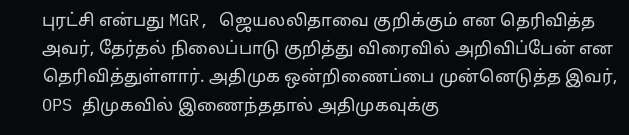புரட்சி என்பது MGR, ஜெயலலிதாவை குறிக்கும் என தெரிவித்த அவர், தேர்தல் நிலைப்பாடு குறித்து விரைவில் அறிவிப்பேன் என தெரிவித்துள்ளார். அதிமுக ஒன்றிணைப்பை முன்னெடுத்த இவர், OPS திமுகவில் இணைந்ததால் அதிமுகவுக்கு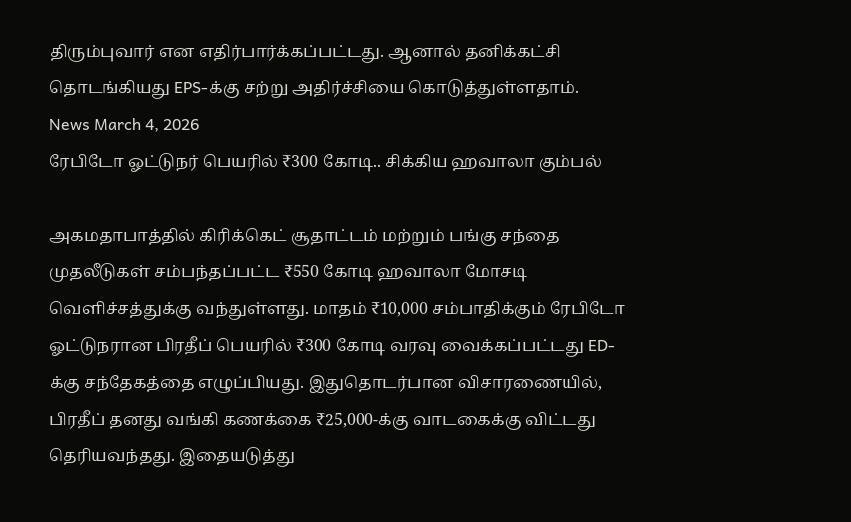திரும்புவார் என எதிர்பார்க்கப்பட்டது. ஆனால் தனிக்கட்சி தொடங்கியது EPS-க்கு சற்று அதிர்ச்சியை கொடுத்துள்ளதாம்.
News March 4, 2026
ரேபிடோ ஓட்டுநர் பெயரில் ₹300 கோடி.. சிக்கிய ஹவாலா கும்பல்

அகமதாபாத்தில் கிரிக்கெட் சூதாட்டம் மற்றும் பங்கு சந்தை முதலீடுகள் சம்பந்தப்பட்ட ₹550 கோடி ஹவாலா மோசடி வெளிச்சத்துக்கு வந்துள்ளது. மாதம் ₹10,000 சம்பாதிக்கும் ரேபிடோ ஓட்டுநரான பிரதீப் பெயரில் ₹300 கோடி வரவு வைக்கப்பட்டது ED-க்கு சந்தேகத்தை எழுப்பியது. இதுதொடர்பான விசாரணையில், பிரதீப் தனது வங்கி கணக்கை ₹25,000-க்கு வாடகைக்கு விட்டது தெரியவந்தது. இதையடுத்து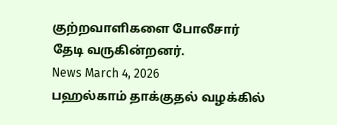குற்றவாளிகளை போலீசார் தேடி வருகின்றனர்.
News March 4, 2026
பஹல்காம் தாக்குதல் வழக்கில்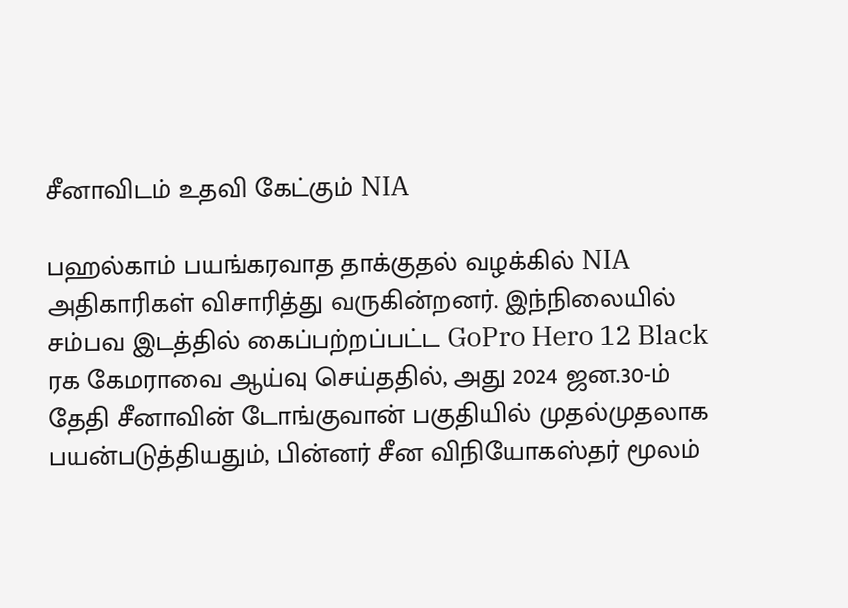சீனாவிடம் உதவி கேட்கும் NIA

பஹல்காம் பயங்கரவாத தாக்குதல் வழக்கில் NIA அதிகாரிகள் விசாரித்து வருகின்றனர். இந்நிலையில் சம்பவ இடத்தில் கைப்பற்றப்பட்ட GoPro Hero 12 Black ரக கேமராவை ஆய்வு செய்ததில், அது 2024 ஜன.30-ம் தேதி சீனாவின் டோங்குவான் பகுதியில் முதல்முதலாக பயன்படுத்தியதும், பின்னர் சீன விநியோகஸ்தர் மூலம்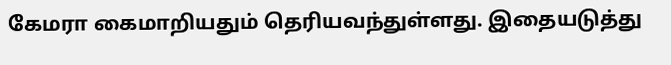கேமரா கைமாறியதும் தெரியவந்துள்ளது. இதையடுத்து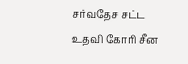சர்வதேச சட்ட உதவி கோரி சீன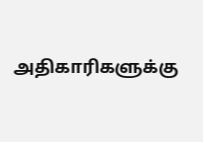அதிகாரிகளுக்கு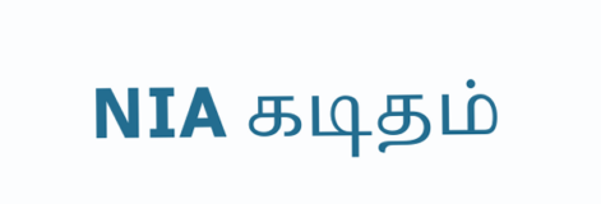NIA கடிதம்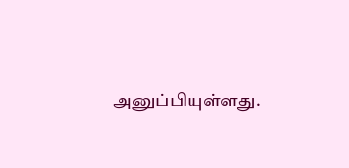அனுப்பியுள்ளது.